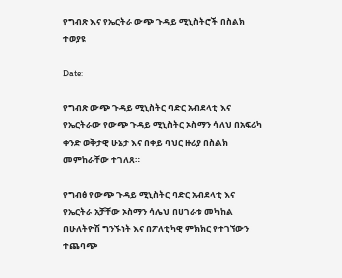የግብጽ እና የኤርትራ ውጭ ጉዳይ ሚኒስትሮች በስልክ ተወያዩ

Date:

የግብጽ ውጭ ጉዳይ ሚኒስትር ባድር አብደላቲ እና የኤርትራው የውጭ ጉዳይ ሚኒስትር ኦስማን ሳለህ በአፍሪካ ቀንድ ወቅታዊ ሁኔታ እና በቀይ ባህር ዙሪያ በስልክ መምከራቸው ተገለጸ።

የግብፅ የውጭ ጉዳይ ሚኒስትር ባድር አብደላቲ እና የኤርትራ አቻቸው ኦስማን ሳሌህ በሀገራቱ መካከል በሁለትዮሽ ግንኙነት እና በፖለቲካዊ ምክክር የተገኘውን ተጨባጭ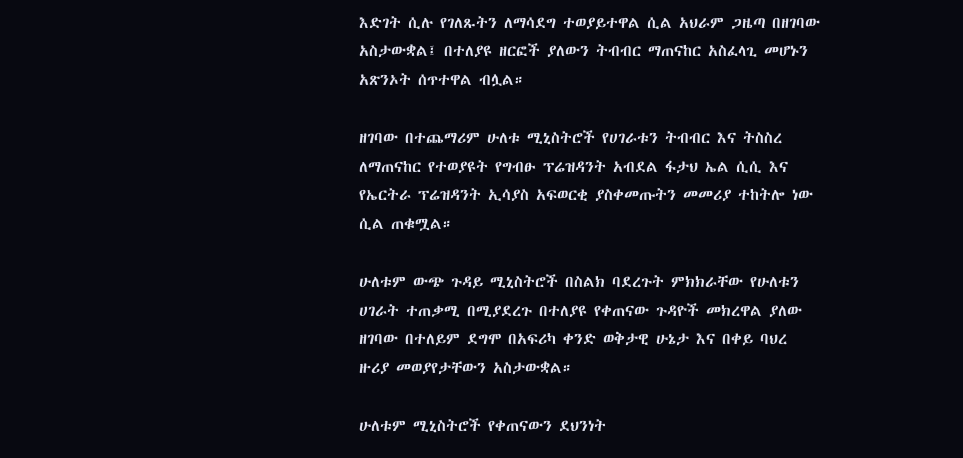እድገት ሲሉ የገለጹትን ለማሳደግ ተወያይተዋል ሲል አህራም ጋዜጣ በዘገባው አስታውቋል፤ በተለያዩ ዘርፎች ያለውን ትብብር ማጠናከር አስፈላጊ መሆኑን አጽንኦት ሰጥተዋል ብሏል።

ዘገባው በተጨማሪም ሁለቱ ሚኒስትሮች የሀገራቱን ትብብር እና ትስስረ ለማጠናከር የተወያዩት የግብፁ ፕሬዝዳንት አብደል ፋታህ ኤል ሲሲ እና የኤርትራ ፕሬዝዳንት ኢሳያስ አፍወርቂ ያስቀመጡትን መመሪያ ተከትሎ ነው ሲል ጠቁሟል።

ሁለቱም ውጭ ጉዳይ ሚኒስትሮች በስልክ ባደረጉት ምክክራቸው የሁለቱን ሀገራት ተጠቃሚ በሚያደረጉ በተለያዩ የቀጠናው ጉዳዮች መክረዋል ያለው ዘገባው በተለይም ደግሞ በአፍሪካ ቀንድ ወቅታዊ ሁኔታ እና በቀይ ባህረ ዙሪያ መወያየታቸውን አስታውቋል።

ሁለቱም ሚኒስትሮች የቀጠናውን ደህንነት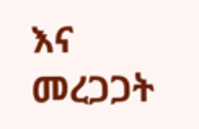እና መረጋጋት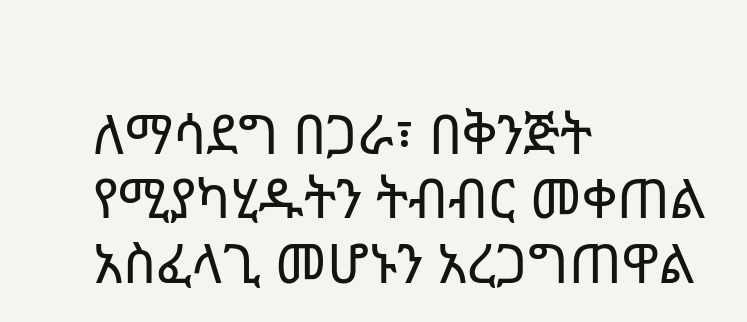ለማሳደግ በጋራ፣ በቅንጅት የሚያካሂዱትን ትብብር መቀጠል አስፈላጊ መሆኑን አረጋግጠዋል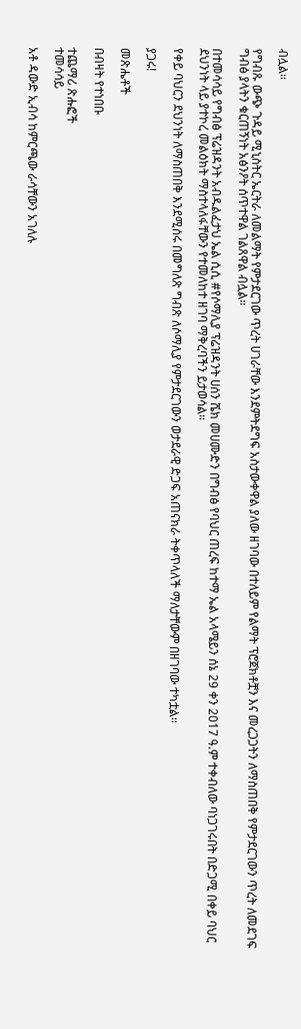ብሏል።

የግብጹ ውጭ ጉዳይ ሚኒስትር ኤርትራ ለመልማት የምታደርገው ጥረት ሀገራቸው እንደምትደግፍ አስታውቀዋል ያለው ዘገባው በተለይም የልማት ፕሮጀክቶቿን እና መረጋጋትን ለማስጠበቅ የምታደርገውን ጥረት ለመደገፍ ግብፅ ያላትን ቁርጠኝነት አፅንዖት ሰጥተዋል ገልጸዋል ብሏል።

በተመሳሳይ የግብፅ ፕሬዝዳንት አብዱልፈታህ ኤል ሲሲ #የሶማሊያ ፕሬዝዳንት ሀሰን ሼክ መሀሙድን በግብፅ የባህር ጠረፍ ከተማ ኤል አላሜይን ሰኔ 29 ቀን 2017 ዓ.ም ተቀብለው ባነጋገሩበት በድጋሚ በቀይ ባህር ደህንነት ላይ ያተኮረ መልዕክት ማስተላለፋቸውን የተመለከተ ዘገባ ማቅረባችን ይታወሳል።

የቀይ ባህርን ደህንነት ለማስጠበቅ እንደሚሰሩ በመግለጽ ግብጽ ለሶማሊያ የምታደርገውን ወታደራዊ ድጋፍ አጠናክራ ትቀጥላለች ማለታቸውም በዘገባው ተካቷል።

ያጋሩ!

መጽሔቶች

በብዛት የተነበቡ

ተጨማሪ ጽሑፎች
ተመሳሳይ

አቶ ዳውድ ኢብሳ ከምርጫው ራሳቸውን አገለሉ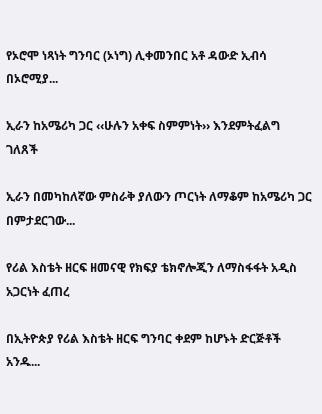የኦሮሞ ነጻነት ግንባር (ኦነግ) ሊቀመንበር አቶ ዳውድ ኢብሳ በኦሮሚያ...

ኢራን ከአሜሪካ ጋር ‹‹ሁሉን አቀፍ ስምምነት›› እንደምትፈልግ ገለጸች

ኢራን በመካከለኛው ምስራቅ ያለውን ጦርነት ለማቆም ከአሜሪካ ጋር በምታደርገው...

የሪል እስቴት ዘርፍ ዘመናዊ የክፍያ ቴክኖሎጂን ለማስፋፋት አዲስ አጋርነት ፈጠረ

በኢትዮጵያ የሪል እስቴት ዘርፍ ግንባር ቀደም ከሆኑት ድርጅቶች አንዱ...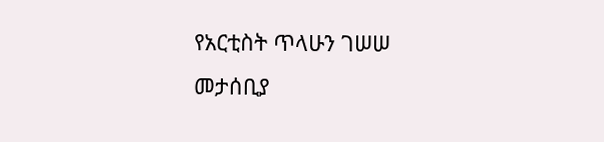የአርቲስት ጥላሁን ገሠሠ መታሰቢያ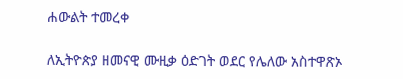ሐውልት ተመረቀ

ለኢትዮጵያ ዘመናዊ ሙዚቃ ዕድገት ወደር የሌለው አስተዋጽኦ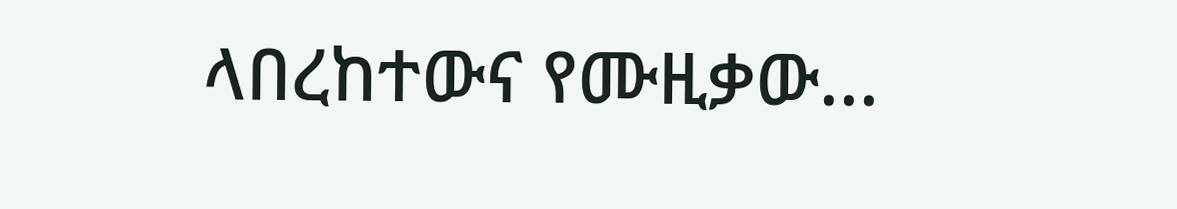ላበረከተውና የሙዚቃው...